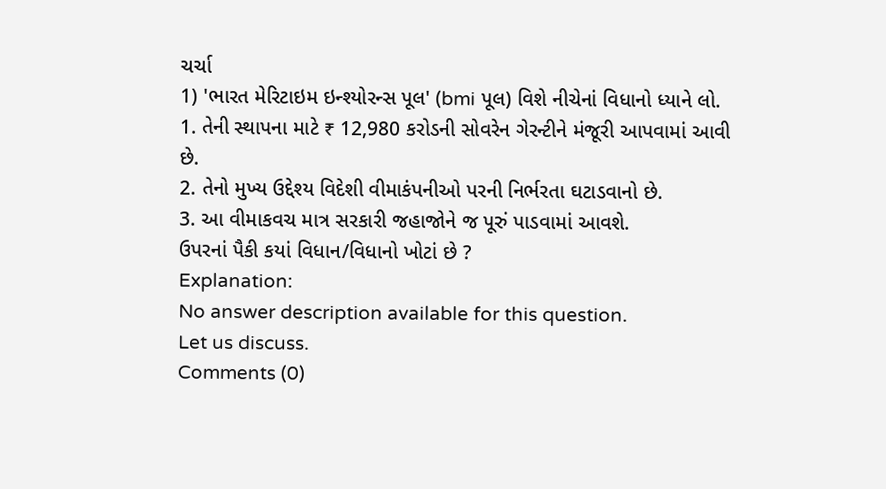ચર્ચા
1) 'ભારત મેરિટાઇમ ઇન્શ્યોરન્સ પૂલ' (bmi પૂલ) વિશે નીચેનાં વિધાનો ધ્યાને લો.
1. તેની સ્થાપના માટે ₹ 12,980 કરોડની સોવરેન ગેરન્ટીને મંજૂરી આપવામાં આવી છે.
2. તેનો મુખ્ય ઉદ્દેશ્ય વિદેશી વીમાકંપનીઓ પરની નિર્ભરતા ઘટાડવાનો છે.
3. આ વીમાકવચ માત્ર સરકારી જહાજોને જ પૂરું પાડવામાં આવશે.
ઉપરનાં પૈકી કયાં વિધાન/વિધાનો ખોટાં છે ?
Explanation:
No answer description available for this question.
Let us discuss.
Comments (0)